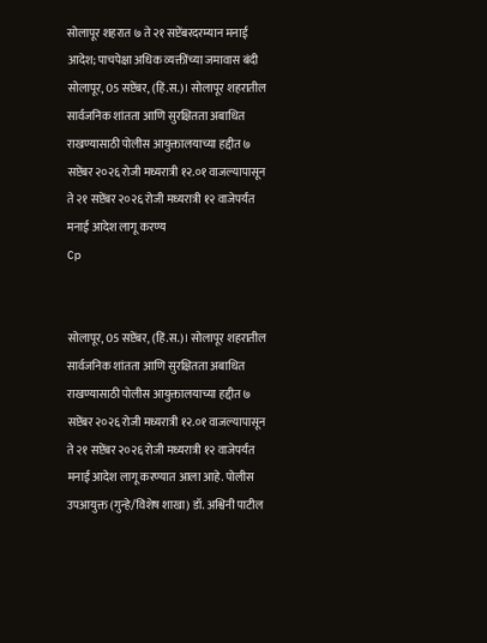सोलापूर शहरात ७ ते २१ सप्टेंबरदरम्यान मनाई आदेश; पाचपेक्षा अधिक व्यक्तींच्या जमावास बंदी
सोलापूर, 05 सप्टेंबर, (हिं.स.)। सोलापूर शहरातील सार्वजनिक शांतता आणि सुरक्षितता अबाधित राखण्यासाठी पोलीस आयुक्तालयाच्या हद्दीत ७ सप्टेंबर २०२६ रोजी मध्यरात्री १२.०१ वाजल्यापासून ते २१ सप्टेंबर २०२६ रोजी मध्यरात्री १२ वाजेपर्यंत मनाई आदेश लागू करण्य
Cp


सोलापूर, 05 सप्टेंबर, (हिं.स.)। सोलापूर शहरातील सार्वजनिक शांतता आणि सुरक्षितता अबाधित राखण्यासाठी पोलीस आयुक्तालयाच्या हद्दीत ७ सप्टेंबर २०२६ रोजी मध्यरात्री १२.०१ वाजल्यापासून ते २१ सप्टेंबर २०२६ रोजी मध्यरात्री १२ वाजेपर्यंत मनाई आदेश लागू करण्यात आला आहे. पोलीस उपआयुक्त (गुन्हे/विशेष शाखा) डॉ. अश्विनी पाटील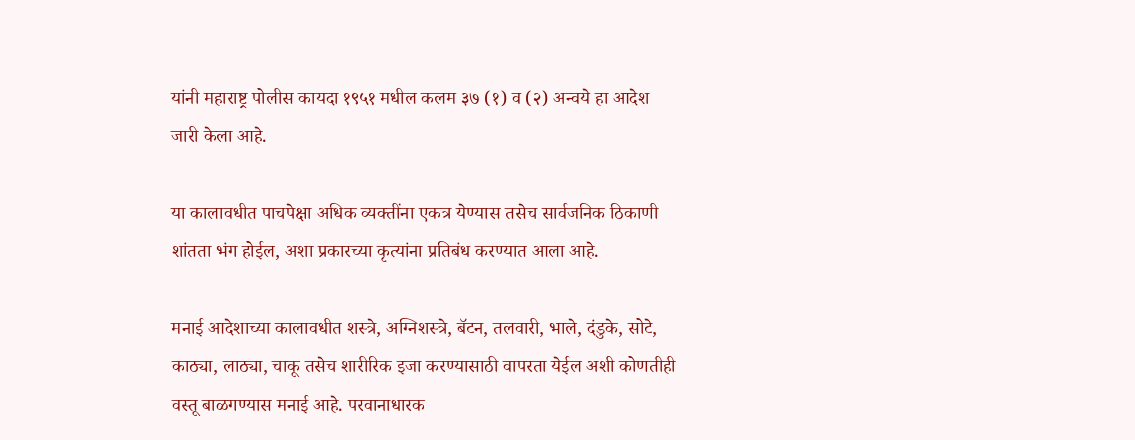यांनी महाराष्ट्र पोलीस कायदा १९५१ मधील कलम ३७ (१) व (२) अन्वये हा आदेश जारी केला आहे.

या कालावधीत पाचपेक्षा अधिक व्यक्तींना एकत्र येण्यास तसेच सार्वजनिक ठिकाणी शांतता भंग होईल, अशा प्रकारच्या कृत्यांना प्रतिबंध करण्यात आला आहे.

मनाई आदेशाच्या कालावधीत शस्त्रे, अग्निशस्त्रे, बॅटन, तलवारी, भाले, दंडुके, सोटे, काठ्या, लाठ्या, चाकू तसेच शारीरिक इजा करण्यासाठी वापरता येईल अशी कोणतीही वस्तू बाळगण्यास मनाई आहे. परवानाधारक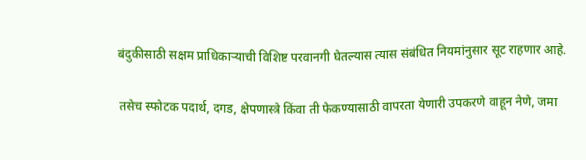बंदुकीसाठी सक्षम प्राधिकाऱ्याची विशिष्ट परवानगी घेतल्यास त्यास संबंधित नियमांनुसार सूट राहणार आहे.

तसेच स्फोटक पदार्थ, दगड, क्षेपणास्त्रे किंवा ती फेकण्यासाठी वापरता येणारी उपकरणे वाहून नेणे, जमा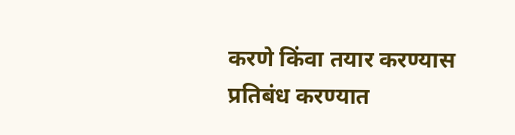करणे किंवा तयार करण्यास प्रतिबंध करण्यात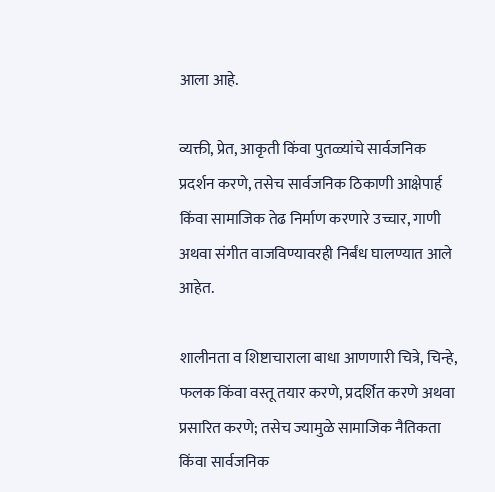आला आहे.

व्यक्ती, प्रेत, आकृती किंवा पुतळ्यांचे सार्वजनिक प्रदर्शन करणे, तसेच सार्वजनिक ठिकाणी आक्षेपार्ह किंवा सामाजिक तेढ निर्माण करणारे उच्चार, गाणी अथवा संगीत वाजविण्यावरही निर्बंध घालण्यात आले आहेत.

शालीनता व शिष्टाचाराला बाधा आणणारी चित्रे, चिन्हे, फलक किंवा वस्तू तयार करणे, प्रदर्शित करणे अथवा प्रसारित करणे; तसेच ज्यामुळे सामाजिक नैतिकता किंवा सार्वजनिक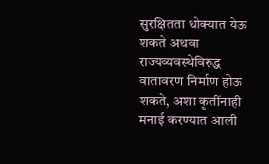सुरक्षितता धोक्यात येऊ शकते अथवा राज्यव्यवस्थेविरुद्ध वातावरण निर्माण होऊ शकते, अशा कृतींनाही मनाई करण्यात आली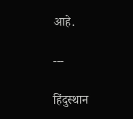आहे.

---

हिंदुस्थान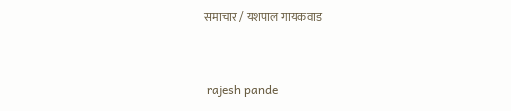समाचार / यशपाल गायकवाड


 rajesh pande